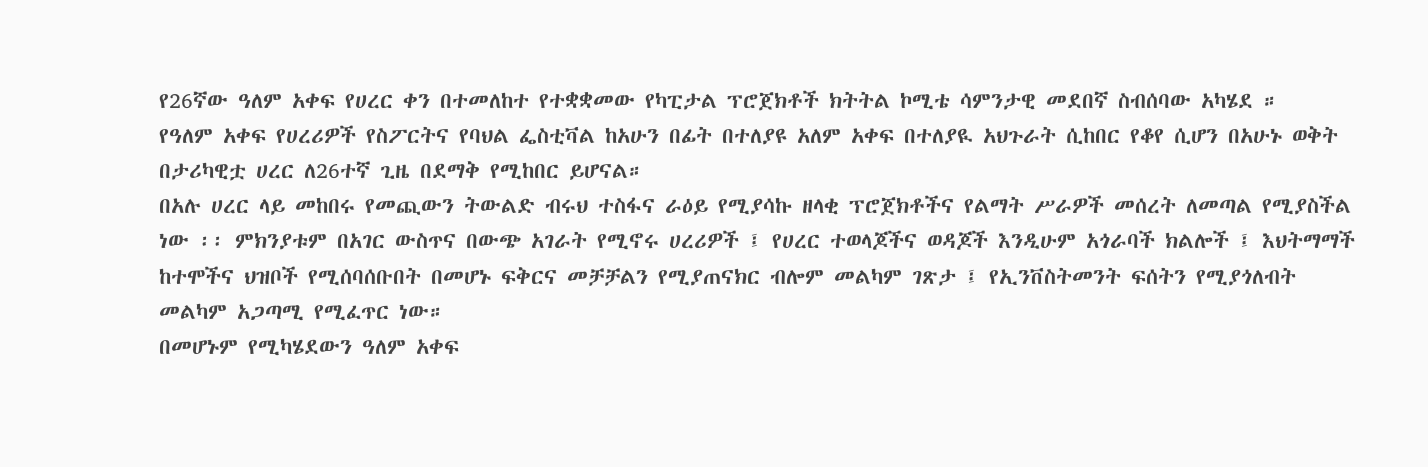የ26ኛው ዓለም አቀፍ የሀረር ቀን በተመለከተ የተቋቋመው የካፒታል ፕሮጀክቶች ክትትል ኮሚቴ ሳምንታዊ መደበኛ ስብሰባው አካሄደ ።
የዓለም አቀፍ የሀረሪዎች የስፖርትና የባህል ፌስቲቫል ከአሁን በፊት በተለያዩ አለም አቀፍ በተለያዪ አህጉራት ሲከበር የቆየ ሲሆን በአሁኑ ወቅት በታሪካዊቷ ሀረር ለ26ተኛ ጊዜ በደማቅ የሚከበር ይሆናል።
በአሉ ሀረር ላይ መከበሩ የመጪውን ትውልድ ብሩህ ተስፋና ራዕይ የሚያሳኩ ዘላቂ ፕሮጀክቶችና የልማት ሥራዎች መሰረት ለመጣል የሚያስችል ነው ፡፡ ምክንያቱም በአገር ውስጥና በውጭ አገራት የሚኖሩ ሀረሪዎች ፤ የሀረር ተወላጆችና ወዳጆች እንዲሁም አጎራባች ክልሎች ፤ እህትማማች ከተሞችና ህዝቦች የሚሰባሰቡበት በመሆኑ ፍቅርና መቻቻልን የሚያጠናክር ብሎም መልካም ገጽታ ፤ የኢንቨስትመንት ፍሰትን የሚያጎለብት መልካም አጋጣሚ የሚፈጥር ነው።
በመሆኑም የሚካሄደውን ዓለም አቀፍ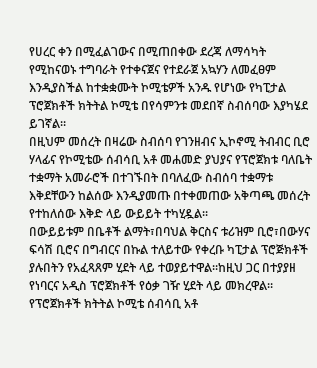የሀረር ቀን በሚፈልገውና በሚጠበቀው ደረጃ ለማሳካት የሚከናወኑ ተግባራት የተቀናጀና የተደራጀ አኳሃን ለመፈፀም እንዲያስችል ከተቋቋሙት ኮሚቴዎች አንዱ የሆነው የካፒታል ፕሮጀክቶች ክትትል ኮሚቴ በየሳምንቱ መደበኛ ስብሰባው እያካሄደ ይገኛል።
በዚህም መሰረት በዛሬው ስብሰባ የገንዘብና ኢኮኖሚ ትብብር ቢሮ ሃላፊና የኮሚቴው ሰብሳቢ አቶ መሐመድ ያህያና የፕሮጀክቱ ባለቤት ተቋማት አመራሮች በተገኙበት በባለፈው ስብሰባ ተቋማቱ እቅደቸውን ከልሰው እንዲያመጡ በተቀመጠው አቅጣጫ መሰረት የተከለሰው እቅድ ላይ ውይይት ተካሂዷል፡፡
በውይይቱም በቤቶች ልማት፣በባህል ቅርስና ቱሪዝም ቢሮ፣በውሃና ፍሳሽ ቢሮና በግብርና በኩል ተለይተው የቀረቡ ካፒታል ፕሮጅክቶች ያሉበትን የአፈጻጸም ሂደት ላይ ተወያይተዋል።ከዚህ ጋር በተያያዘ የነባርና አዲስ ፕሮጀክቶች የዕቃ ገዥ ሂደት ላይ መክረዋል።
የፕሮጀክቶች ክትትል ኮሚቴ ሰብሳቢ አቶ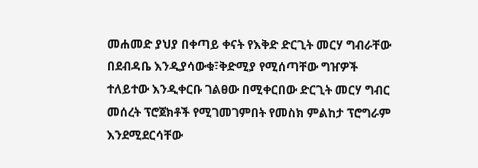መሐመድ ያህያ በቀጣይ ቀናት የእቅድ ድርጊት መርሃ ግብራቸው በደብዳቤ እንዲያሳውቁ፣ቅድሚያ የሚሰጣቸው ግዠዎች ተለይተው እንዲቀርቡ ገልፀው በሚቀርበው ድርጊት መርሃ ግብር መሰረት ፕሮጀክቶች የሚገመገምበት የመስክ ምልከታ ፕሮግራም እንደሚደርሳቸው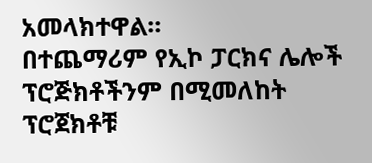አመላክተዋል።
በተጨማሪም የኢኮ ፓርክና ሌሎች ፕሮጅክቶችንም በሚመለከት ፕሮጀክቶቹ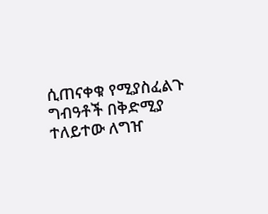ሲጠናቀቁ የሚያስፈልጉ ግብዓቶች በቅድሚያ ተለይተው ለግዠ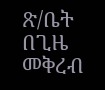ጽ/ቤት በጊዜ መቅረብ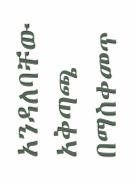አንዳለባቸው አቅጣጫ በማስቀመጥ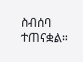ስብሰባ ተጠናቋል።